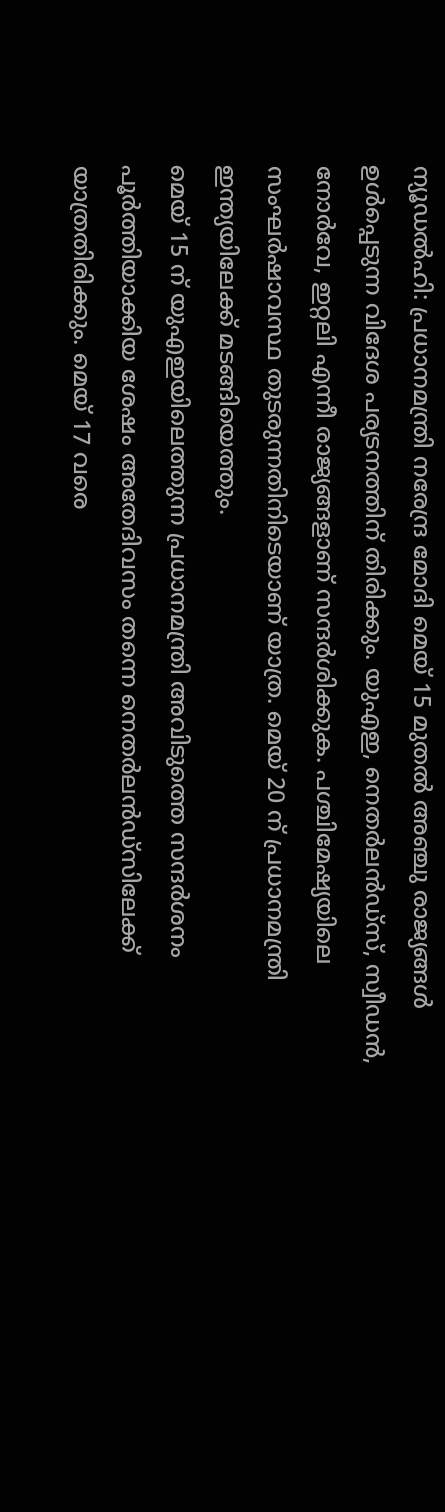ന്യൂഡൽഹി: പ്രധാനമന്ത്രി നരേന്ദ്ര മോദി മെയ് 15 മുതൽ അഞ്ചു രാജ്യങ്ങൾ ഉൾപ്പെടുന്ന വിദേശ പര്യടനത്തിന് തിരിക്കും. യുഎഇ, നെതർലൻഡ്സ്, സ്വീഡൻ, നോർവേ, ഇറ്റലി എന്നീ രാജ്യങ്ങളാണ് സന്ദർശിക്കുക. പശ്ചിമേഷ്യയിലെ സംഘർഷാവസ്ഥ തുടരുന്നതിനിടെയാണ് യാത്ര. മെയ് 20 ന് പ്രധാനമന്ത്രി ഇന്ത്യയിലേക്ക് മടങ്ങിയെത്തും.
മെയ് 15 ന് യുഎഇയിലെത്തുന്ന പ്രധാനമന്ത്രി അവിടുത്തെ സന്ദർശനം പൂർത്തിയാക്കിയ ശേഷം അതേദിവസം തന്നെ നെതർലൻഡ്സിലേക്ക് യാത്രതിരിക്കും. മെയ് 17 വരെ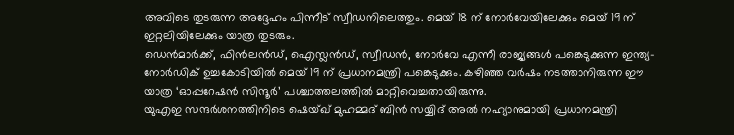അവിടെ തുടരുന്ന അദ്ദേഹം പിന്നീട് സ്വീഡനിലെത്തും. മെയ് 18 ന് നോർവേയിലേക്കും മെയ് 19 ന് ഇറ്റലിയിലേക്കും യാത്ര തുടരും.
ഡെൻമാർക്ക്, ഫിൻലൻഡ്, ഐസ്ലൻഡ്, സ്വീഡൻ, നോർവേ എന്നീ രാജ്യങ്ങൾ പങ്കെടുക്കുന്ന ഇന്ത്യ-നോർഡിക് ഉച്ചകോടിയിൽ മെയ് 19 ന് പ്രധാനമന്ത്രി പങ്കെടുക്കും. കഴിഞ്ഞ വർഷം നടത്താനിരുന്ന ഈ യാത്ര ‘ഓപ്പറേഷൻ സിന്ദൂർ’ പശ്ചാത്തലത്തിൽ മാറ്റിവെച്ചതായിരുന്നു.
യുഎഇ സന്ദർശനത്തിനിടെ ഷെയ്ഖ് മുഹമ്മദ് ബിൻ സയ്യിദ് അൽ നഹ്യാനുമായി പ്രധാനമന്ത്രി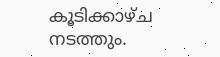കൂടിക്കാഴ്ച നടത്തും.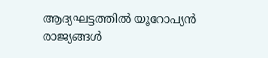ആദ്യഘട്ടത്തിൽ യൂറോപ്യൻ രാജ്യങ്ങൾ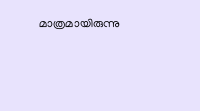മാത്രമായിരുന്നു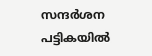സന്ദർശന പട്ടികയിൽ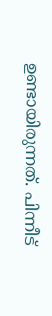ഉണ്ടായിരുന്നത്. പിന്നീട്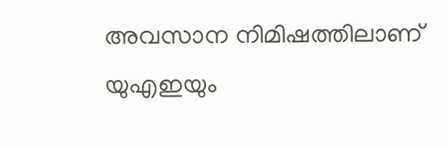അവസാന നിമിഷത്തിലാണ് യുഎഇയും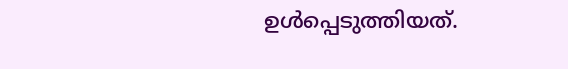ഉൾപ്പെടുത്തിയത്.